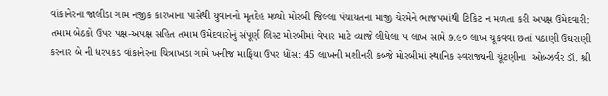વાંકાનેરના જાલીડા ગામ નજીક કારખાના પાસેથી યુવાનનો મૃતદેહ મળ્યો મોરબી જિલ્લા પંચાયતના માજી ચેરમેને ભાજપમાંથી ટિકિટ ન મળતા કરી અપક્ષ ઉમેદવારી: તમામ બેઠકો ઉપર પક્ષ-અપક્ષ સહિત તમામ ઉમેદવારોનું સંપૂર્ણ લિસ્ટ મોરબીમાં વેપાર માટે વ્યાજે લીધેલા ૫ લાખ સામે ૭.૯૦ લાખ ચૂકવવા છતાં પઠાણી ઉઘરાણી કરનાર બે ની ધરપકડ વાંકાનેરના ચિત્રાખડા ગામે ખનીજ માફિયા ઉપર ધોંસ: 45 લાખની મશીનરી કબ્જે મોરબીમાં સ્થાનિક સ્વરાજ્યની ચૂંટણીના  ઓબ્ઝર્વર ડૉ. શ્રી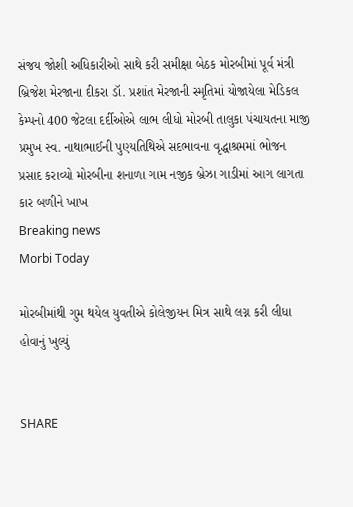સંજય જોશી અધિકારીઓ સાથે કરી સમીક્ષા બેઠક મોરબીમાં પૂર્વ મંત્રી બ્રિજેશ મેરજાના દીકરા ડૉ. પ્રશાંત મેરજાની સ્મૃતિમાં યોજાયેલા મેડિકલ કેમ્પનો 400 જેટલા દર્દીઓએ લાભ લીધો મોરબી તાલુકા પંચાયતના માજી પ્રમુખ સ્વ. નાથાભાઈની પુણ્યતિથિએ સદભાવના વૃદ્ધાશ્રમમાં ભોજન પ્રસાદ કરાવ્યો મોરબીના શનાળા ગામ નજીક બ્રેઝા ગાડીમાં આગ લાગતા કાર બળીને ખાખ
Breaking news
Morbi Today

મોરબીમાંથી ગુમ થયેલ યુવતીએ કોલેજીયન મિત્ર સાથે લગ્ન કરી લીધા હોવાનું ખુલ્યું


SHARE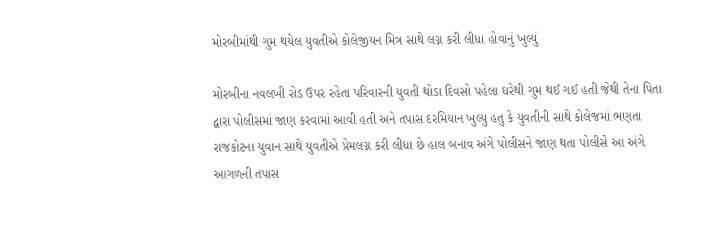મોરબીમાંથી ગુમ થયેલ યુવતીએ કોલેજીયન મિત્ર સાથે લગ્ન કરી લીધા હોવાનું ખુલ્યું

મોરબીના નવલખી રોડ ઉપર રહેતા પરિવારની યુવતી થોડા દિવસો પહેલા ઘરેથી ગુમ થઈ ગઈ હતી જેથી તેના પિતા દ્વારા પોલીસમાં જાણ કરવામાં આવી હતી અને તપાસ દરમિયાન ખુલ્યુ હતુ કે યુવતીની સાથે કોલેજમાં ભણતા રાજકોટના યુવાન સાથે યુવતીએ પ્રેમલગ્ન કરી લીધા છે હાલ બનાવ અંગે પોલીસને જાણ થતા પોલીસે આ અંગે આગળની તપાસ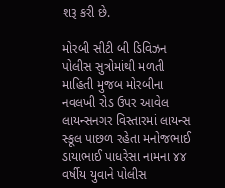શરૂ કરી છે.

મોરબી સીટી બી ડિવિઝન પોલીસ સુત્રોમાંથી મળતી માહિતી મુજબ મોરબીના નવલખી રોડ ઉપર આવેલ લાયન્સનગર વિસ્તારમાં લાયન્સ સ્કૂલ પાછળ રહેતા મનોજભાઈ ડાયાભાઈ પાધરેસા નામના ૪૪ વર્ષીય યુવાને પોલીસ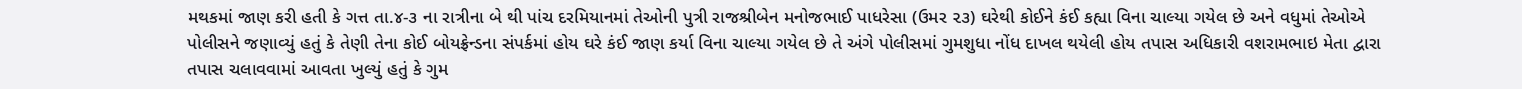મથકમાં જાણ કરી હતી કે ગત્ત તા.૪-૩ ના રાત્રીના બે થી પાંચ દરમિયાનમાં તેઓની પુત્રી રાજશ્રીબેન મનોજભાઈ પાધરેસા (ઉમર ૨૩) ઘરેથી કોઈને કંઈ કહ્યા વિના ચાલ્યા ગયેલ છે અને વધુમાં તેઓએ પોલીસને જણાવ્યું હતું કે તેણી તેના કોઈ બોયફ્રેન્ડના સંપર્કમાં હોય ઘરે કંઈ જાણ કર્યા વિના ચાલ્યા ગયેલ છે તે અંગે પોલીસમાં ગુમશુધા નોંધ દાખલ થયેલી હોય તપાસ અધિકારી વશરામભાઇ મેતા દ્વારા તપાસ ચલાવવામાં આવતા ખુલ્યું હતું કે ગુમ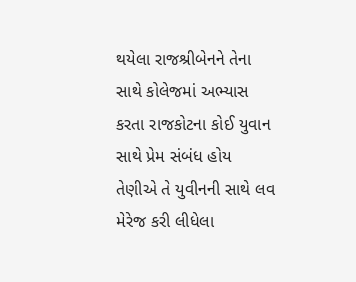થયેલા રાજશ્રીબેનને તેના સાથે કોલેજમાં અભ્યાસ કરતા રાજકોટના કોઈ યુવાન સાથે પ્રેમ સંબંધ હોય તેણીએ તે યુવીનની સાથે લવ મેરેજ કરી લીધેલા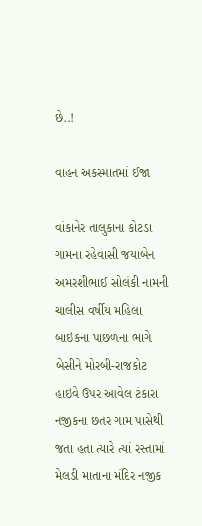છે..!

વાહન અકસ્માતમાં ઈજા

વાંકાનેર તાલુકાના કોટડા ગામના રહેવાસી જયાબેન અમરશીભાઈ સોલંકી નામની ચાલીસ વર્ષીય મહિલા બાઇકના પાછળના ભાગે બેસીને મોરબી-રાજકોટ હાઇવે ઉપર આવેલ ટંકારા નજીકના છતર ગામ પાસેથી જતા હતા ત્યારે ત્યાં રસ્તામાં મેલડી માતાના મંદિર નજીક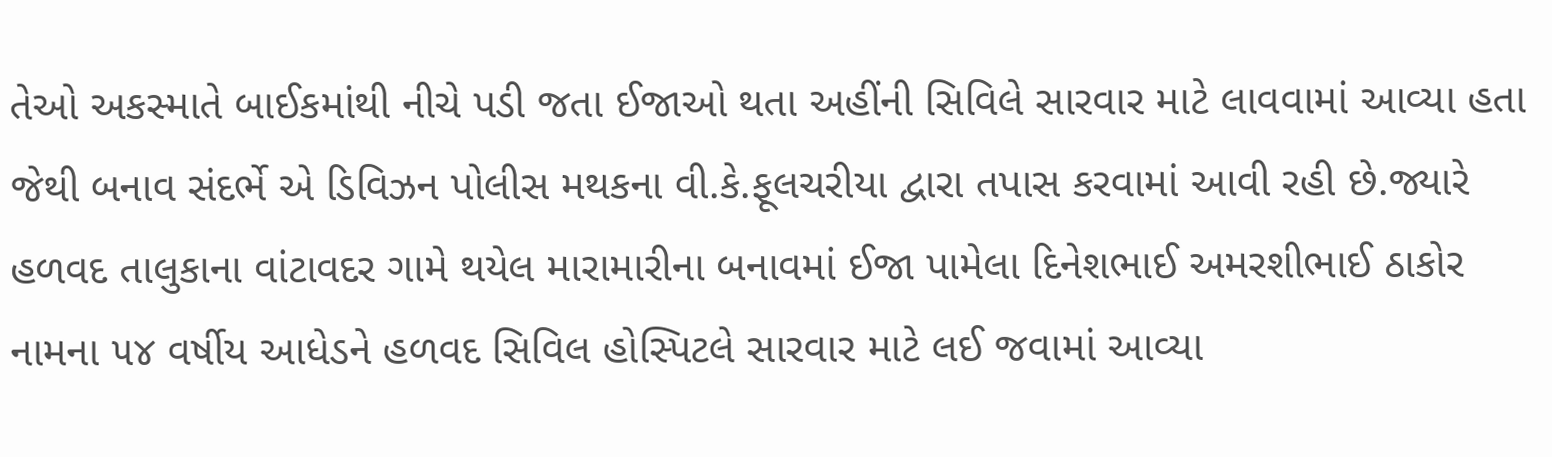તેઓ અકસ્માતે બાઈકમાંથી નીચે પડી જતા ઈજાઓ થતા અહીંની સિવિલે સારવાર માટે લાવવામાં આવ્યા હતા જેથી બનાવ સંદર્ભે એ ડિવિઝન પોલીસ મથકના વી.કે.ફૂલચરીયા દ્વારા તપાસ કરવામાં આવી રહી છે.જ્યારે હળવદ તાલુકાના વાંટાવદર ગામે થયેલ મારામારીના બનાવમાં ઈજા પામેલા દિનેશભાઈ અમરશીભાઈ ઠાકોર નામના ૫૪ વર્ષીય આધેડને હળવદ સિવિલ હોસ્પિટલે સારવાર માટે લઈ જવામાં આવ્યા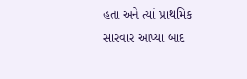હતા અને ત્યાં પ્રાથમિક સારવાર આપ્યા બાદ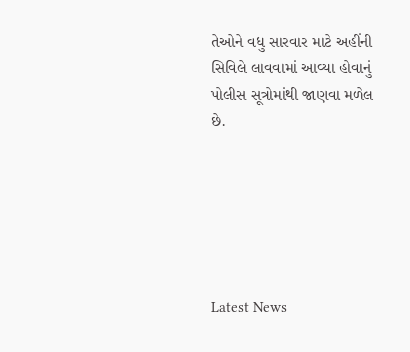તેઓને વધુ સારવાર માટે અહીંની સિવિલે લાવવામાં આવ્યા હોવાનું પોલીસ સૂત્રોમાંથી જાણવા મળેલ છે.






Latest News